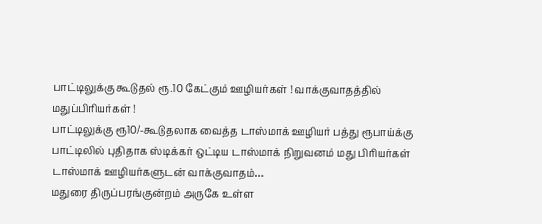பாட்டிலுக்கு கூடுதல் ரூ.10 கேட்கும் ஊழியர்கள் ! வாக்குவாதத்தில் மதுப்பிரியர்கள் !
பாட்டிலுக்கு ரூ10/-கூடுதலாக வைத்த டாஸ்மாக் ஊழியர் பத்து ரூபாய்க்கு பாட்டிலில் புதிதாக ஸ்டிக்கர் ஒட்டிய டாஸ்மாக் நிறுவனம் மது பிரியர்கள் டாஸ்மாக் ஊழியர்களுடன் வாக்குவாதம்…
மதுரை திருப்பரங்குன்றம் அருகே உள்ள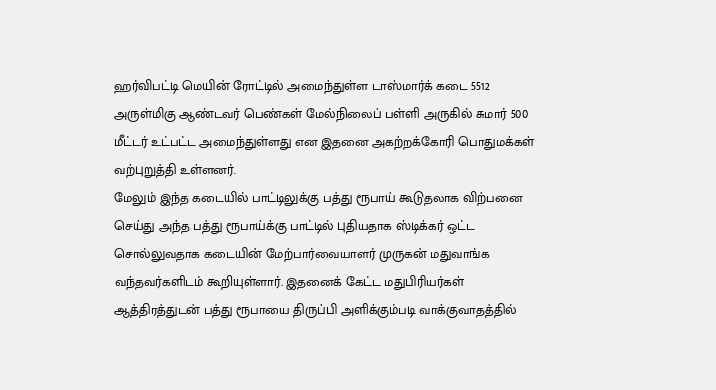ஹர்விபட்டி மெயின் ரோட்டில் அமைந்துள்ள டாஸ்மார்க் கடை 5512 அருள்மிகு ஆண்டவர் பெண்கள் மேல்நிலைப் பள்ளி அருகில் சுமார் 500 மீட்டர் உட்பட்ட அமைந்துள்ளது என இதனை அகற்றக்கோரி பொதுமக்கள் வற்புறுத்தி உள்ளனர்.
மேலும் இந்த கடையில் பாட்டிலுக்கு பத்து ரூபாய் கூடுதலாக விற்பனை செய்து அந்த பத்து ரூபாய்க்கு பாட்டில் புதியதாக ஸ்டிக்கர் ஒட்ட சொல்லுவதாக கடையின் மேற்பார்வையாளர் முருகன் மதுவாங்க வந்தவர்களிடம் கூறியுள்ளார். இதனைக் கேட்ட மதுபிரியர்கள் ஆத்திரத்துடன் பத்து ரூபாயை திருப்பி அளிக்கும்படி வாக்குவாதத்தில்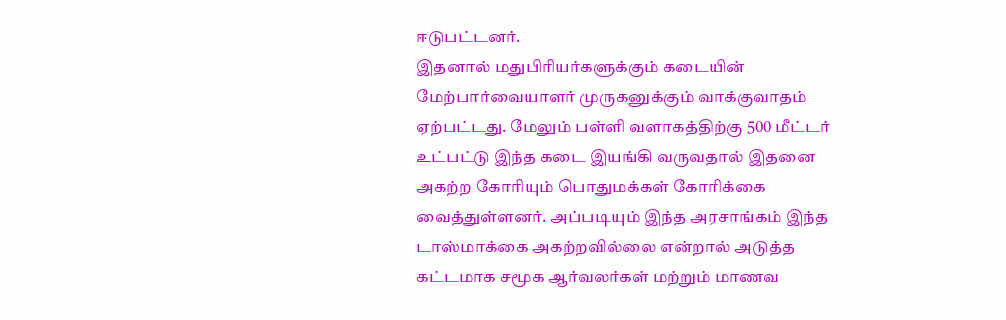ஈடுபட்டனர்.
இதனால் மதுபிரியர்களுக்கும் கடையின் மேற்பார்வையாளர் முருகனுக்கும் வாக்குவாதம் ஏற்பட்டது. மேலும் பள்ளி வளாகத்திற்கு 500 மீட்டர் உட்பட்டு இந்த கடை இயங்கி வருவதால் இதனை அகற்ற கோரியும் பொதுமக்கள் கோரிக்கை வைத்துள்ளனர். அப்படியும் இந்த அரசாங்கம் இந்த டாஸ்மாக்கை அகற்றவில்லை என்றால் அடுத்த கட்டமாக சமூக ஆர்வலர்கள் மற்றும் மாணவ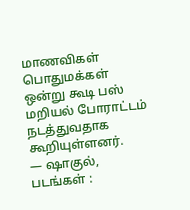மாணவிகள் பொதுமக்கள் ஒன்று கூடி பஸ் மறியல் போராட்டம் நடத்துவதாக கூறியுள்ளனர்.
— ஷாகுல், படங்கள் :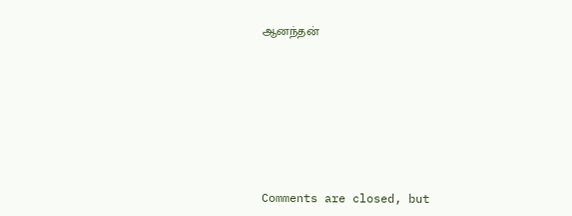ஆனந்தன்








Comments are closed, but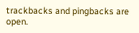trackbacks and pingbacks are open.